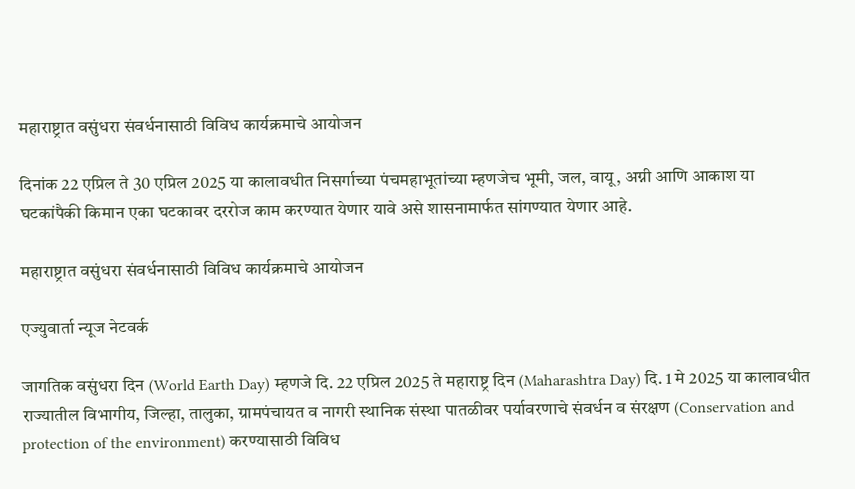महाराष्ट्रात वसुंधरा संवर्धनासाठी विविध कार्यक्रमाचे आयोजन

दिनांक 22 एप्रिल ते 30 एप्रिल 2025 या कालावधीत निसर्गाच्या पंचमहाभूतांच्या म्हणजेच भूमी, जल, वायू, अग्नी आणि आकाश या घटकांपैकी किमान एका घटकावर दररोज काम करण्यात येणार यावे असे शासनामार्फत सांगण्यात येणार आहे.

महाराष्ट्रात वसुंधरा संवर्धनासाठी विविध कार्यक्रमाचे आयोजन

एज्युवार्ता न्यूज नेटवर्क

जागतिक वसुंधरा दिन (World Earth Day) म्हणजे दि. 22 एप्रिल 2025 ते महाराष्ट्र दिन (Maharashtra Day) दि. 1 मे 2025 या कालावधीत राज्यातील विभागीय, जिल्हा, तालुका, ग्रामपंचायत व नागरी स्थानिक संस्था पातळीवर पर्यावरणाचे संवर्धन व संरक्षण (Conservation and protection of the environment) करण्यासाठी विविध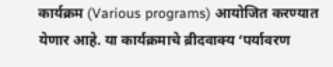कार्यक्रम (Various programs) आयोजित करण्यात येणार आहे. या कार्यक्रमाचे ब्रीदवाक्य ‘पर्यावरण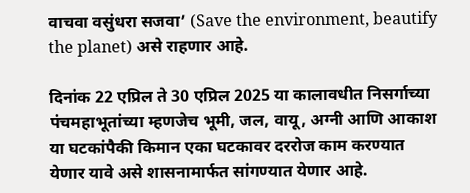वाचवा वसुंधरा सजवा’ (Save the environment, beautify the planet) असे राहणार आहे.

दिनांक 22 एप्रिल ते 30 एप्रिल 2025 या कालावधीत निसर्गाच्या पंचमहाभूतांच्या म्हणजेच भूमी, जल, वायू, अग्नी आणि आकाश या घटकांपैकी किमान एका घटकावर दररोज काम करण्यात येणार यावे असे शासनामार्फत सांगण्यात येणार आहे.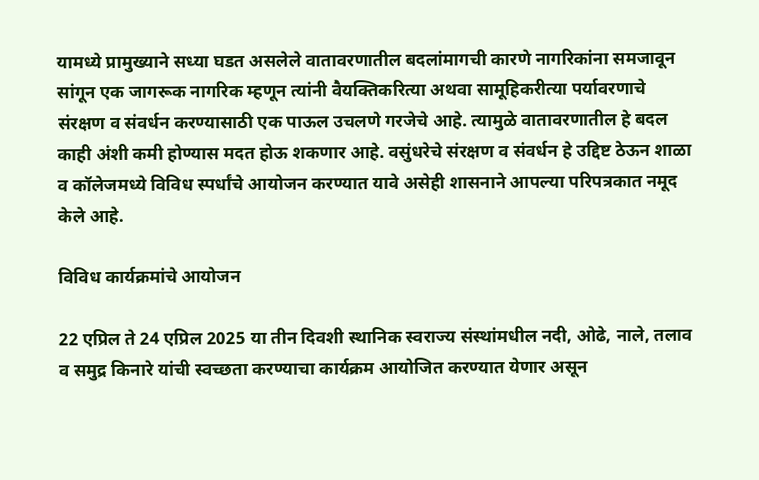यामध्ये प्रामुख्याने सध्या घडत असलेले वातावरणातील बदलांमागची कारणे नागरिकांना समजावून सांगून एक जागरूक नागरिक म्हणून त्यांनी वैयक्तिकरित्या अथवा सामूहिकरीत्या पर्यावरणाचे संरक्षण व संवर्धन करण्यासाठी एक पाऊल उचलणे गरजेचे आहे. त्यामुळे वातावरणातील हे बदल काही अंशी कमी होण्यास मदत होऊ शकणार आहे. वसुंधरेचे संरक्षण व संवर्धन हे उद्दिष्ट ठेऊन शाळा व कॉलेजमध्ये विविध स्पर्धांचे आयोजन करण्यात यावे असेही शासनाने आपल्या परिपत्रकात नमूद केले आहे.

विविध कार्यक्रमांचे आयोजन

22 एप्रिल ते 24 एप्रिल 2025 या तीन दिवशी स्थानिक स्वराज्य संस्थांमधील नदी, ओढे, नाले, तलाव व समुद्र किनारे यांची स्वच्छता करण्याचा कार्यक्रम आयोजित करण्यात येणार असून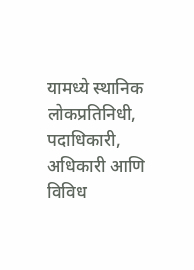यामध्ये स्थानिक लोकप्रतिनिधी, पदाधिकारी, अधिकारी आणि विविध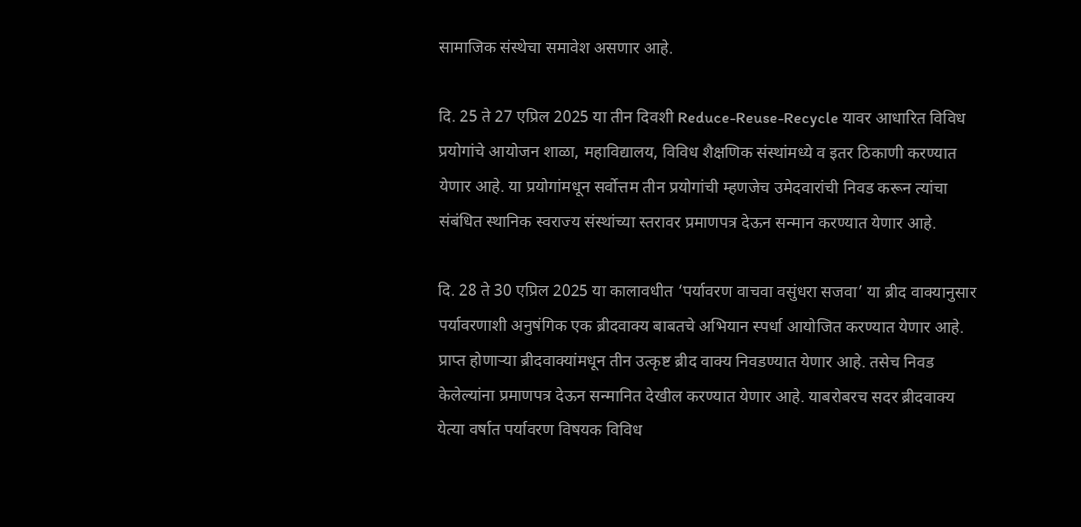सामाजिक संस्थेचा समावेश असणार आहे.

दि. 25 ते 27 एप्रिल 2025 या तीन दिवशी Reduce-Reuse-Recycle यावर आधारित विविध प्रयोगांचे आयोजन शाळा, महाविद्यालय, विविध शैक्षणिक संस्थांमध्ये व इतर ठिकाणी करण्यात येणार आहे. या प्रयोगांमधून सर्वोत्तम तीन प्रयोगांची म्हणजेच उमेदवारांची निवड करून त्यांचा संबंधित स्थानिक स्वराज्य संस्थांच्या स्तरावर प्रमाणपत्र देऊन सन्मान करण्यात येणार आहे.

दि. 28 ते 30 एप्रिल 2025 या कालावधीत ‘पर्यावरण वाचवा वसुंधरा सजवा’ या ब्रीद वाक्यानुसार पर्यावरणाशी अनुषंगिक एक ब्रीदवाक्य बाबतचे अभियान स्पर्धा आयोजित करण्यात येणार आहे. प्राप्त होणाऱ्या ब्रीदवाक्यांमधून तीन उत्कृष्ट ब्रीद वाक्य निवडण्यात येणार आहे. तसेच निवड केलेल्यांना प्रमाणपत्र देऊन सन्मानित देखील करण्यात येणार आहे. याबरोबरच सदर ब्रीदवाक्य येत्या वर्षात पर्यावरण विषयक विविध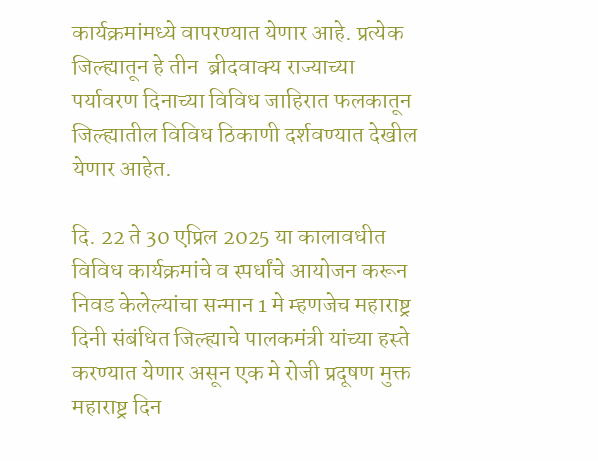कार्यक्रमांमध्ये वापरण्यात येणार आहे. प्रत्येक जिल्ह्यातून हे तीन  ब्रीदवाक्य राज्याच्या पर्यावरण दिनाच्या विविध जाहिरात फलकातून जिल्ह्यातील विविध ठिकाणी दर्शवण्यात देखील येणार आहेत.

दि. 22 ते 30 एप्रिल 2025 या कालावधीत विविध कार्यक्रमांचे व स्पर्धांचे आयोजन करून निवड केलेल्यांचा सन्मान 1 मे म्हणजेच महाराष्ट्र दिनी संबंधित जिल्ह्याचे पालकमंत्री यांच्या हस्ते करण्यात येणार असून एक मे रोजी प्रदूषण मुक्त महाराष्ट्र दिन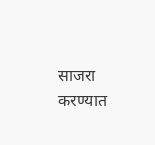साजरा करण्यात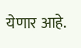येणार आहे.